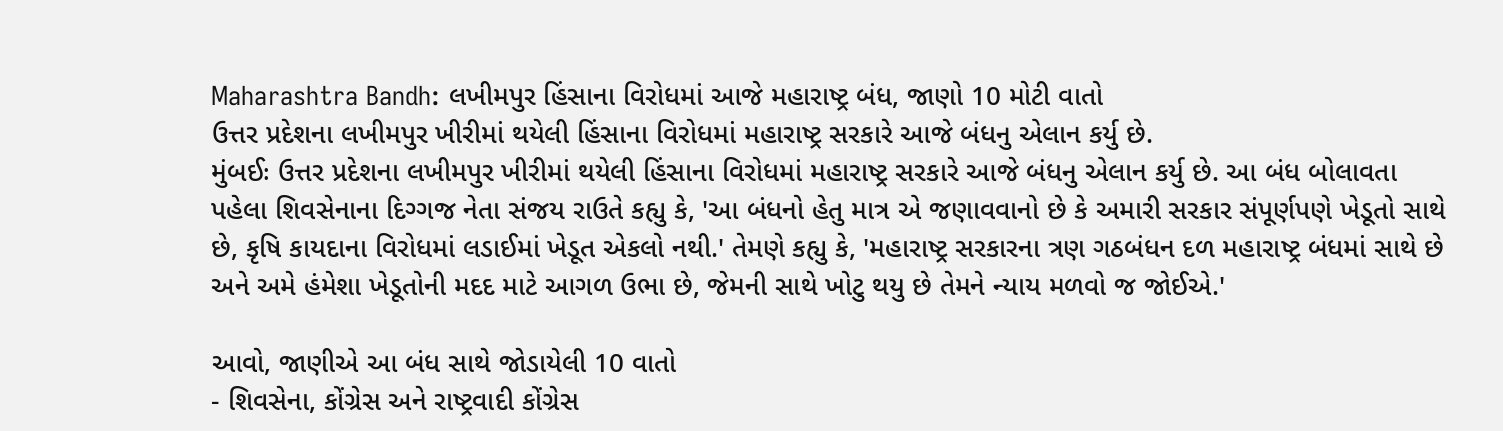Maharashtra Bandh: લખીમપુર હિંસાના વિરોધમાં આજે મહારાષ્ટ્ર બંધ, જાણો 10 મોટી વાતો
ઉત્તર પ્રદેશના લખીમપુર ખીરીમાં થયેલી હિંસાના વિરોધમાં મહારાષ્ટ્ર સરકારે આજે બંધનુ એલાન કર્યુ છે.
મુંબઈઃ ઉત્તર પ્રદેશના લખીમપુર ખીરીમાં થયેલી હિંસાના વિરોધમાં મહારાષ્ટ્ર સરકારે આજે બંધનુ એલાન કર્યુ છે. આ બંધ બોલાવતા પહેલા શિવસેનાના દિગ્ગજ નેતા સંજય રાઉતે કહ્યુ કે, 'આ બંધનો હેતુ માત્ર એ જણાવવાનો છે કે અમારી સરકાર સંપૂર્ણપણે ખેડૂતો સાથે છે, કૃષિ કાયદાના વિરોધમાં લડાઈમાં ખેડૂત એકલો નથી.' તેમણે કહ્યુ કે, 'મહારાષ્ટ્ર સરકારના ત્રણ ગઠબંધન દળ મહારાષ્ટ્ર બંધમાં સાથે છે અને અમે હંમેશા ખેડૂતોની મદદ માટે આગળ ઉભા છે, જેમની સાથે ખોટુ થયુ છે તેમને ન્યાય મળવો જ જોઈએ.'

આવો, જાણીએ આ બંધ સાથે જોડાયેલી 10 વાતો
- શિવસેના, કોંગ્રેસ અને રાષ્ટ્રવાદી કોંગ્રેસ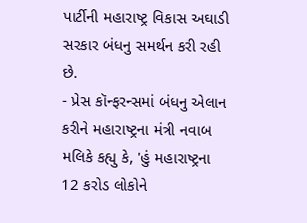પાર્ટીની મહારાષ્ટ્ર વિકાસ અઘાડી સરકાર બંધનુ સમર્થન કરી રહી છે.
- પ્રેસ કૉન્ફરન્સમાં બંધનુ એલાન કરીને મહારાષ્ટ્રના મંત્રી નવાબ મલિકે કહ્યુ કે, 'હું મહારાષ્ટ્રના 12 કરોડ લોકોને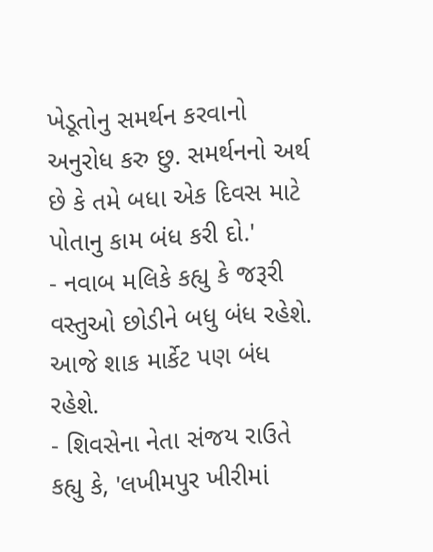ખેડૂતોનુ સમર્થન કરવાનો અનુરોધ કરુ છુ. સમર્થનનો અર્થ છે કે તમે બધા એક દિવસ માટે પોતાનુ કામ બંધ કરી દો.'
- નવાબ મલિકે કહ્યુ કે જરૂરી વસ્તુઓ છોડીને બધુ બંધ રહેશે. આજે શાક માર્કેટ પણ બંધ રહેશે.
- શિવસેના નેતા સંજય રાઉતે કહ્યુ કે, 'લખીમપુર ખીરીમાં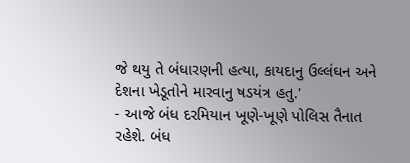જે થયુ તે બંધારણની હત્યા, કાયદાનુ ઉલ્લંઘન અને દેશના ખેડૂતોને મારવાનુ ષડયંત્ર હતુ.'
- આજે બંધ દરમિયાન ખૂણે-ખૂણે પોલિસ તૈનાત રહેશે. બંધ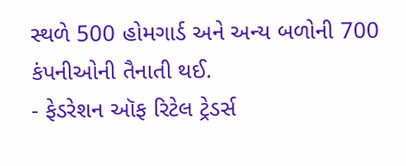સ્થળે 500 હોમગાર્ડ અને અન્ય બળોની 700 કંપનીઓની તૈનાતી થઈ.
- ફેડરેશન ઑફ રિટેલ ટ્રેડર્સ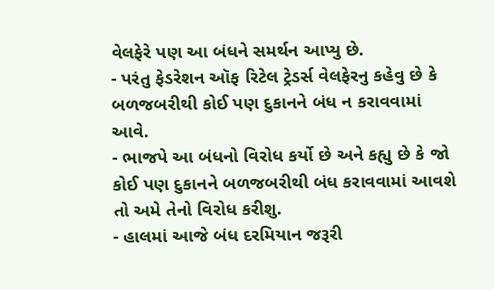વેલફેરે પણ આ બંધને સમર્થન આપ્યુ છે.
- પરંતુ ફેડરેશન ઑફ રિટેલ ટ્રેડર્સ વેલફેરનુ કહેવુ છે કે બળજબરીથી કોઈ પણ દુકાનને બંધ ન કરાવવામાં આવે.
- ભાજપે આ બંધનો વિરોધ કર્યો છે અને કહ્યુ છે કે જો કોઈ પણ દુકાનને બળજબરીથી બંધ કરાવવામાં આવશે તો અમે તેનો વિરોધ કરીશુ.
- હાલમાં આજે બંધ દરમિયાન જરૂરી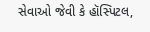સેવાઓ જેવી કે હૉસ્પિટલ,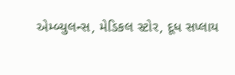એમ્બ્યુલન્સ, મેડિકલ સ્ટોર, દૂધ સપ્લાય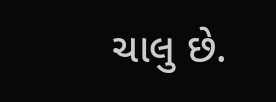ચાલુ છે.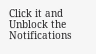Click it and Unblock the Notifications